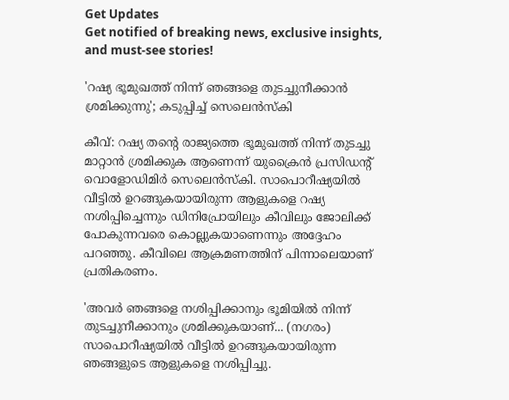Get Updates
Get notified of breaking news, exclusive insights, and must-see stories!

'റഷ്യ ഭൂമുഖത്ത് നിന്ന് ഞങ്ങളെ തുടച്ചുനീക്കാന്‍ ശ്രമിക്കുന്നു'; കടുപ്പിച്ച് സെലെന്‍സ്‌കി

കീവ്: റഷ്യ തന്റെ രാജ്യത്തെ ഭൂമുഖത്ത് നിന്ന് തുടച്ചു മാറ്റാൻ ശ്രമിക്കുക ആണെന്ന് യുക്രൈൻ പ്രസിഡന്റ് വൊളോഡിമിർ സെലെൻസ്‌കി. സാപൊറീഷ്യയിൽ വീട്ടിൽ ഉറങ്ങുകയായിരുന്ന ആളുകളെ റഷ്യ നശിപ്പിച്ചെന്നും ഡിനിപ്രോയിലും കീവിലും ജോലിക്ക് പോകുന്നവരെ കൊല്ലുകയാണെന്നും അദ്ദേഹം പറഞ്ഞു. കീവിലെ ആക്രമണത്തിന് പിന്നാലെയാണ് പ്രതികരണം.

'അവർ ഞങ്ങളെ നശിപ്പിക്കാനും ഭൂമിയിൽ നിന്ന് തുടച്ചുനീക്കാനും ശ്രമിക്കുകയാണ്... (നഗരം) സാപൊറീഷ്യയിൽ വീട്ടിൽ ഉറങ്ങുകയായിരുന്ന ഞങ്ങളുടെ ആളുകളെ നശിപ്പിച്ചു.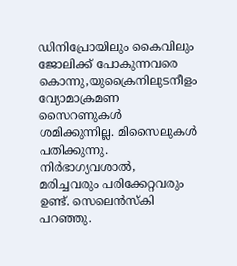ഡിനിപ്രോയിലും കൈവിലും ജോലിക്ക് പോകുന്നവരെ കൊന്നു,യുക്രൈനിലുടനീളം വ്യോമാക്രമണ സൈറണുകൾ ശമിക്കുന്നില്ല. മിസൈലുകൾ പതിക്കുന്നു. നിർഭാഗ്യവശാൽ, മരിച്ചവരും പരിക്കേറ്റവരും ഉണ്ട്. സെലെൻസ്‌കി പറഞ്ഞു.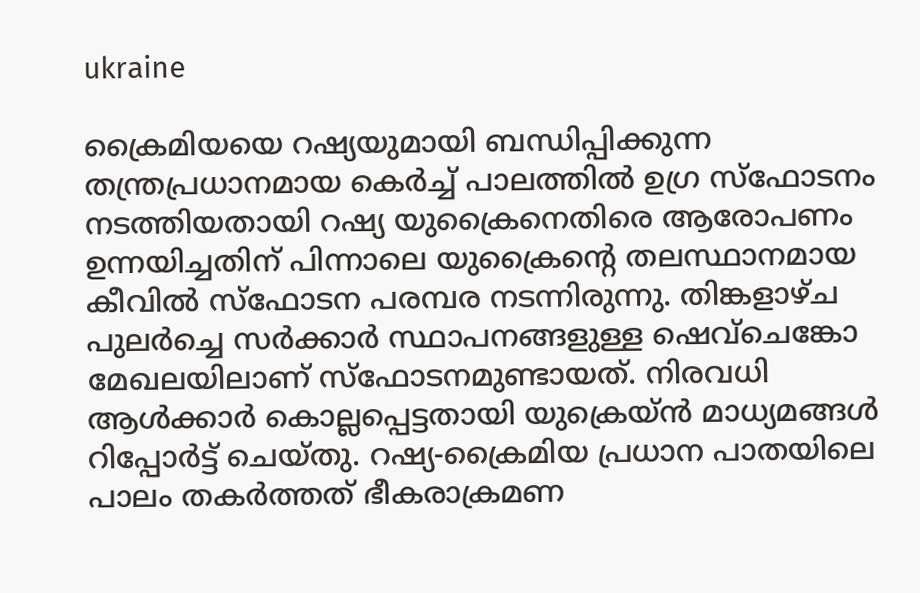ukraine

ക്രൈമിയയെ റഷ്യയുമായി ബന്ധിപ്പിക്കുന്ന തന്ത്രപ്രധാനമായ കെർച്ച് പാലത്തിൽ ഉഗ്ര സ്‌ഫോടനം നടത്തിയതായി റഷ്യ യുക്രൈനെതിരെ ആരോപണം ഉന്നയിച്ചതിന് പിന്നാലെ യുക്രൈന്റെ തലസ്ഥാനമായ കീവിൽ സ്‌ഫോടന പരമ്പര നടന്നിരുന്നു. തിങ്കളാഴ്ച പുലർച്ചെ സർക്കാർ സ്ഥാപനങ്ങളുള്ള ഷെവ്ചെങ്കോ മേഖലയിലാണ് സ്‌ഫോടനമുണ്ടായത്. നിരവധി ആൾക്കാർ കൊല്ലപ്പെട്ടതായി യുക്രെയ്ൻ മാധ്യമങ്ങൾ റിപ്പോർട്ട് ചെയ്തു. റഷ്യ-ക്രൈമിയ പ്രധാന പാതയിലെ പാലം തകർത്തത് ഭീകരാക്രമണ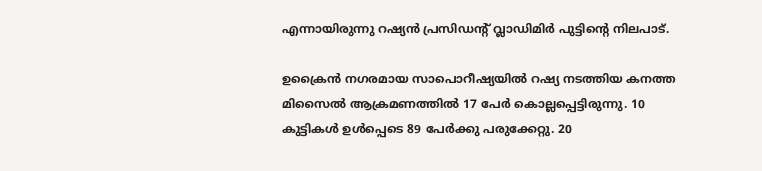എന്നായിരുന്നു റഷ്യൻ പ്രസിഡന്റ് വ്ലാഡിമിർ പുട്ടിന്റെ നിലപാട്.

ഉക്രൈൻ നഗരമായ സാപൊറീഷ്യയിൽ റഷ്യ നടത്തിയ കനത്ത മിസൈൽ ആക്രമണത്തിൽ 17 പേർ കൊല്ലപ്പെട്ടിരുന്നു. 10 കുട്ടികൾ ഉൾപ്പെടെ 89 പേർക്കു പരുക്കേറ്റു. 20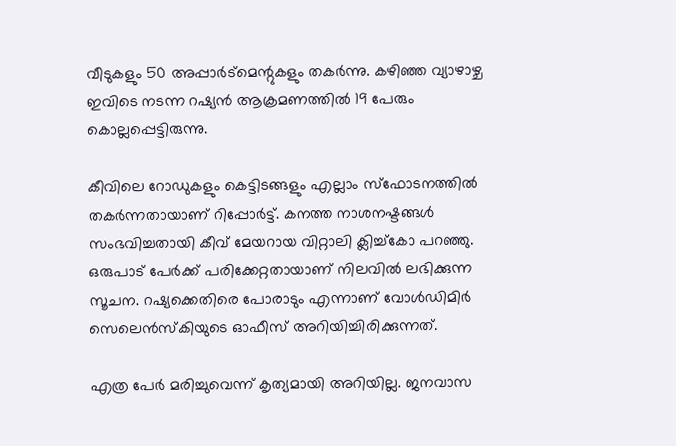വീടുകളും 50 അപ്പാർട്മെന്റുകളും തകർന്നു. കഴിഞ്ഞ വ്യാഴാഴ്ച ഇവിടെ നടന്ന റഷ്യൻ ആക്രമണത്തിൽ 19 പേരും കൊല്ലപ്പെട്ടിരുന്നു.

കീവിലെ റോഡുകളും കെട്ടിടങ്ങളും എല്ലാം സ്‌ഫോടനത്തിൽ തകർന്നതായാണ് റിപ്പോർട്ട്. കനത്ത നാശനഷ്ടങ്ങൾ സംഭവിച്ചതായി കീവ് മേയറായ വിറ്റാലി ക്ലിച്ച്‌കോ പറഞ്ഞു. ഒരുപാട് പേർക്ക് പരിക്കേറ്റതായാണ് നിലവിൽ ലഭിക്കുന്ന സൂചന. റഷ്യക്കെതിരെ പോരാടും എന്നാണ് വോൾഡിമിർ സെലെൻസ്‌കിയുടെ ഓഫീസ് അറിയിച്ചിരിക്കുന്നത്.

എത്ര പേർ മരിച്ചുവെന്ന് കൃത്യമായി അറിയില്ല. ജനവാസ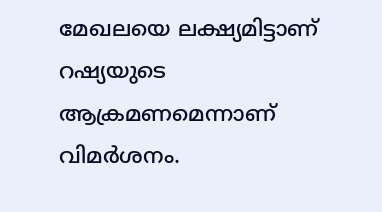മേഖലയെ ലക്ഷ്യമിട്ടാണ് റഷ്യയുടെ ആക്രമണമെന്നാണ് വിമർശനം.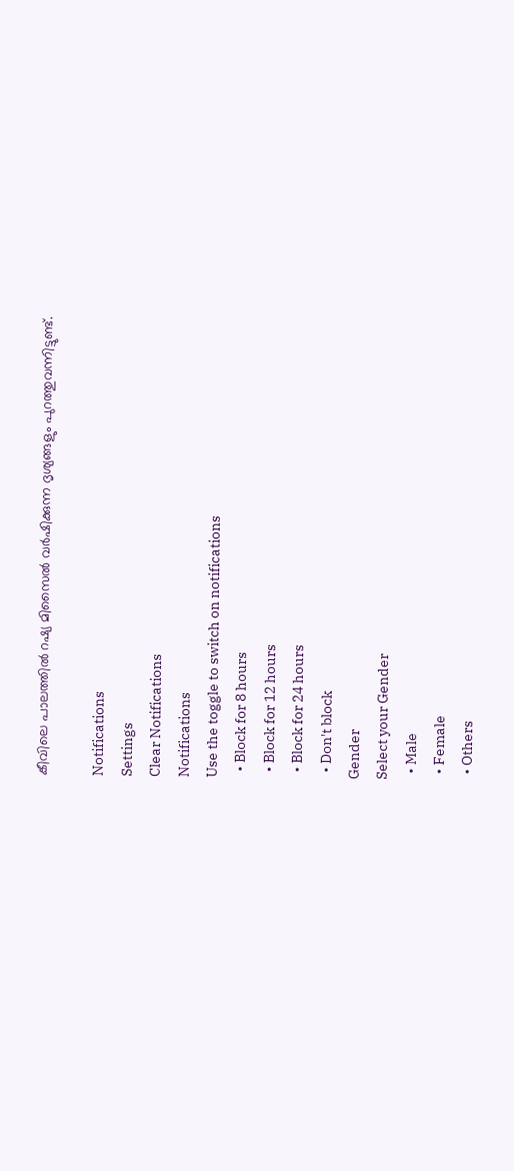കീവിലെ പാലത്തിൽ റഷ്യ മിസൈൽ വർഷിക്കുന്ന ദൃശ്യങ്ങളും പുറത്തുവന്നിട്ടുണ്ട്.

Notifications
Settings
Clear Notifications
Notifications
Use the toggle to switch on notifications
  • Block for 8 hours
  • Block for 12 hours
  • Block for 24 hours
  • Don't block
Gender
Select your Gender
  • Male
  • Female
  • Others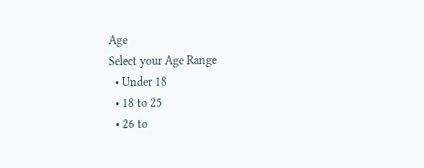Age
Select your Age Range
  • Under 18
  • 18 to 25
  • 26 to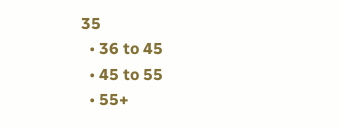35
  • 36 to 45
  • 45 to 55
  • 55+